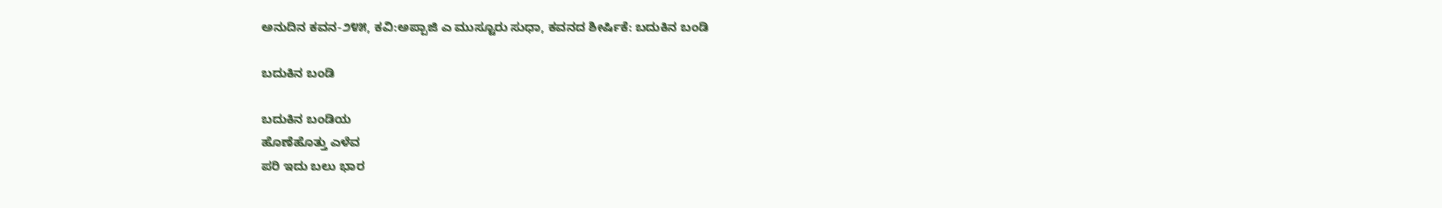ಅನುದಿನ‌ ಕವನ-೨೪೫, ಕವಿ:ಅಪ್ಪಾಜಿ ಎ ಮುಸ್ಟೂರು ಸುಧಾ, ಕವನದ ಶೀರ್ಷಿಕೆ: ಬದುಕಿನ‌ ಬಂಡಿ

ಬದುಕಿನ ಬಂಡಿ

ಬದುಕಿನ ಬಂಡಿಯ
ಹೊಣೆಹೊತ್ತು ಎಳೆವ
ಪರಿ ಇದು ಬಲು ಭಾರ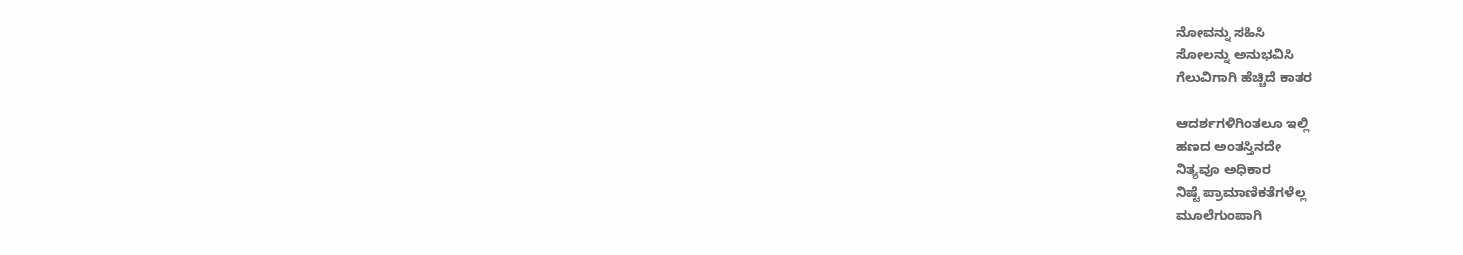ನೋವನ್ನು ಸಹಿಸಿ
ಸೋಲನ್ನು ಅನುಭವಿಸಿ
ಗೆಲುವಿಗಾಗಿ ಹೆಚ್ಚಿದೆ ಕಾತರ

ಆದರ್ಶಗಳಿಗಿಂತಲೂ ಇಲ್ಲಿ
ಹಣದ ಅಂತಸ್ತಿನದೇ
ನಿತ್ಯವೂ ಅಧಿಕಾರ
ನಿಷ್ಟೆ ಪ್ರಾಮಾಣಿಕತೆಗಳೆಲ್ಲ
ಮೂಲೆಗುಂಪಾಗಿ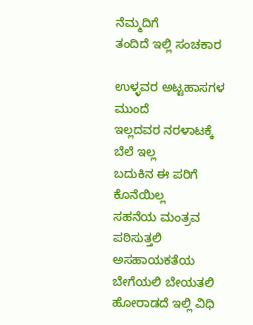ನೆಮ್ಮದಿಗೆ
ತಂದಿದೆ ಇಲ್ಲಿ ಸಂಚಕಾರ

ಉಳ್ಳವರ ಅಟ್ಟಹಾಸಗಳ ಮುಂದೆ
ಇಲ್ಲದವರ ನರಳಾಟಕ್ಕೆ ಬೆಲೆ ಇಲ್ಲ
ಬದುಕಿನ ಈ ಪರಿಗೆ ಕೊನೆಯಿಲ್ಲ
ಸಹನೆಯ ಮಂತ್ರವ ಪಠಿಸುತ್ತಲಿ
ಅಸಹಾಯಕತೆಯ ಬೇಗೆಯಲಿ ಬೇಯತಲಿ
ಹೋರಾಡದೆ ಇಲ್ಲಿ ವಿಧಿ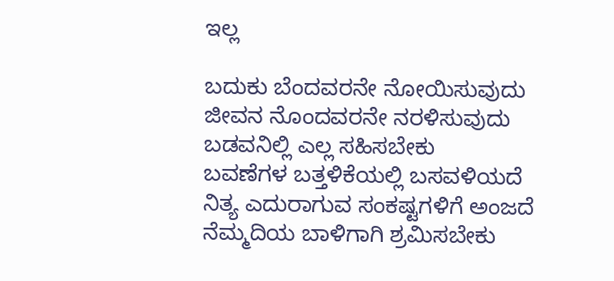ಇಲ್ಲ

ಬದುಕು ಬೆಂದವರನೇ ನೋಯಿಸುವುದು
ಜೀವನ ನೊಂದವರನೇ ನರಳಿಸುವುದು
ಬಡವನಿಲ್ಲಿ ಎಲ್ಲ ಸಹಿಸಬೇಕು
ಬವಣೆಗಳ ಬತ್ತಳಿಕೆಯಲ್ಲಿ ಬಸವಳಿಯದೆ
ನಿತ್ಯ ಎದುರಾಗುವ ಸಂಕಷ್ಟಗಳಿಗೆ ಅಂಜದೆ
ನೆಮ್ಮದಿಯ ಬಾಳಿಗಾಗಿ ಶ್ರಮಿಸಬೇಕು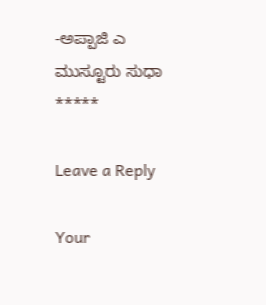-ಅಪ್ಪಾಜಿ ಎ ಮುಸ್ಟೂರು ಸುಧಾ
*****

Leave a Reply

Your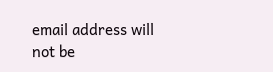email address will not be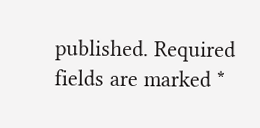published. Required fields are marked *